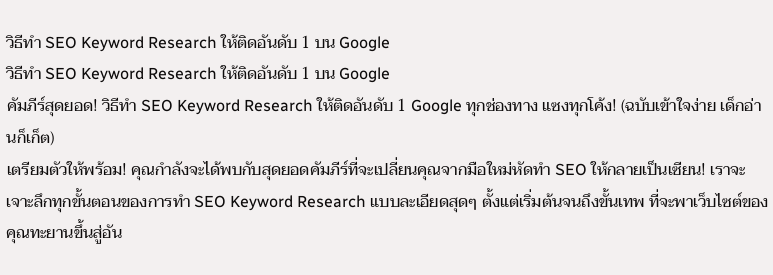วิธีทำ SEO Keyword Research ให้ติดอันดับ 1 บน Google
วิธีทำ SEO Keyword Research ให้ติดอันดับ 1 บน Google
คัมภีร์สุดยอด! วิธีทำ SEO Keyword Research ให้ติดอันดับ 1 Google ทุกช่องทาง แซงทุกโค้ง! (ฉบับเข้าใจง่าย เด็กอ่านก็เก็ต)
เตรียมตัวให้พร้อม! คุณกำลังจะได้พบกับสุดยอดคัมภีร์ที่จะเปลี่ยนคุณจากมือใหม่หัดทำ SEO ให้กลายเป็นเซียน! เราจะเจาะลึกทุกขั้นตอนของการทำ SEO Keyword Research แบบละเอียดสุดๆ ตั้งแต่เริ่มต้นจนถึงขั้นเทพ ที่จะพาเว็บไซต์ของคุณทะยานขึ้นสู่อัน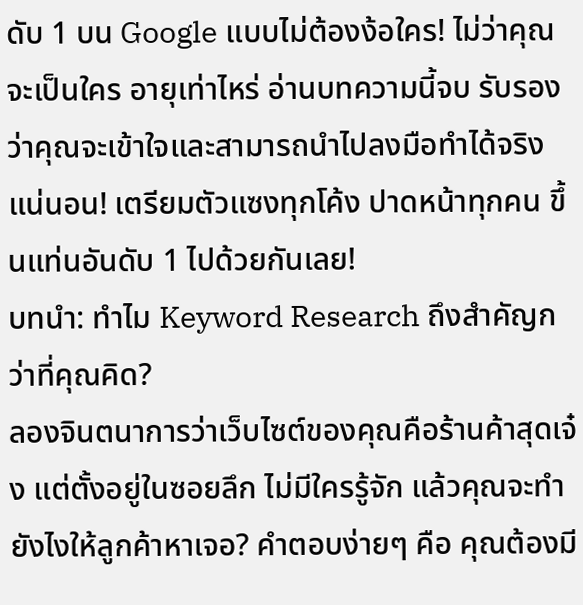ดับ 1 บน Google แบบไม่ต้องง้อใคร! ไม่ว่าคุณจะเป็นใคร อายุเท่าไหร่ อ่านบทความนี้จบ รับรองว่าคุณจะเข้าใจและสามารถนำไปลงมือทำได้จริงแน่นอน! เตรียมตัวแซงทุกโค้ง ปาดหน้าทุกคน ขึ้นแท่นอันดับ 1 ไปด้วยกันเลย!
บทนำ: ทำไม Keyword Research ถึงสำคัญกว่าที่คุณคิด?
ลองจินตนาการว่าเว็บไซต์ของคุณคือร้านค้าสุดเจ๋ง แต่ตั้งอยู่ในซอยลึก ไม่มีใครรู้จัก แล้วคุณจะทำยังไงให้ลูกค้าหาเจอ? คำตอบง่ายๆ คือ คุณต้องมี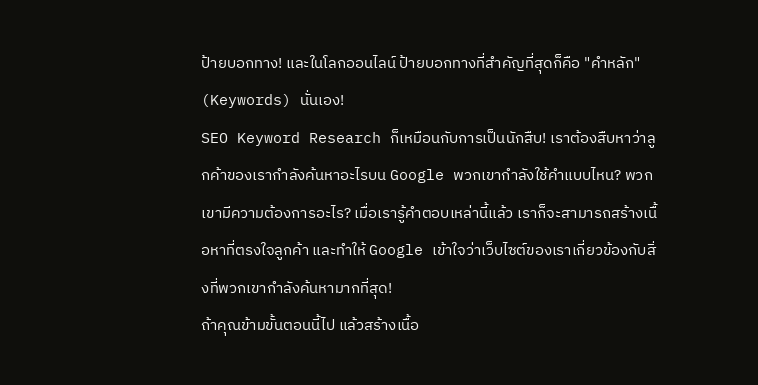ป้ายบอกทาง! และในโลกออนไลน์ ป้ายบอกทางที่สำคัญที่สุดก็คือ "คำหลัก" (Keywords) นั่นเอง!
SEO Keyword Research ก็เหมือนกับการเป็นนักสืบ! เราต้องสืบหาว่าลูกค้าของเรากำลังค้นหาอะไรบน Google พวกเขากำลังใช้คำแบบไหน? พวกเขามีความต้องการอะไร? เมื่อเรารู้คำตอบเหล่านี้แล้ว เราก็จะสามารถสร้างเนื้อหาที่ตรงใจลูกค้า และทำให้ Google เข้าใจว่าเว็บไซต์ของเราเกี่ยวข้องกับสิ่งที่พวกเขากำลังค้นหามากที่สุด!
ถ้าคุณข้ามขั้นตอนนี้ไป แล้วสร้างเนื้อ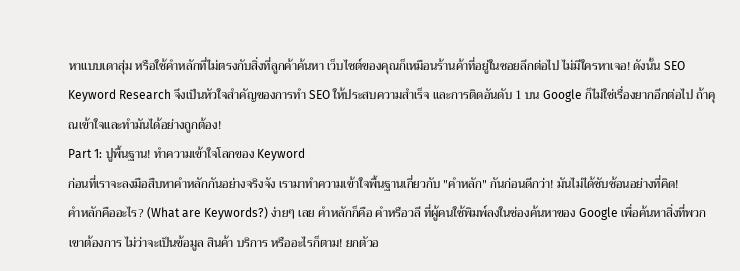หาแบบเดาสุ่ม หรือใช้คำหลักที่ไม่ตรงกับสิ่งที่ลูกค้าค้นหา เว็บไซต์ของคุณก็เหมือนร้านค้าที่อยู่ในซอยลึกต่อไป ไม่มีใครหาเจอ! ดังนั้น SEO Keyword Research จึงเป็นหัวใจสำคัญของการทำ SEO ให้ประสบความสำเร็จ และการติดอันดับ 1 บน Google ก็ไม่ใช่เรื่องยากอีกต่อไป ถ้าคุณเข้าใจและทำมันได้อย่างถูกต้อง!
Part 1: ปูพื้นฐาน! ทำความเข้าใจโลกของ Keyword
ก่อนที่เราจะลงมือสืบหาคำหลักกันอย่างจริงจัง เรามาทำความเข้าใจพื้นฐานเกี่ยวกับ "คำหลัก" กันก่อนดีกว่า! มันไม่ได้ซับซ้อนอย่างที่คิด!
คำหลักคืออะไร? (What are Keywords?) ง่ายๆ เลย คำหลักก็คือ คำหรือวลี ที่ผู้คนใช้พิมพ์ลงในช่องค้นหาของ Google เพื่อค้นหาสิ่งที่พวกเขาต้องการ ไม่ว่าจะเป็นข้อมูล สินค้า บริการ หรืออะไรก็ตาม! ยกตัวอ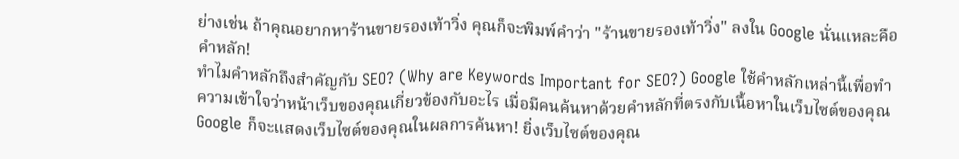ย่างเช่น ถ้าคุณอยากหาร้านขายรองเท้าวิ่ง คุณก็จะพิมพ์คำว่า "ร้านขายรองเท้าวิ่ง" ลงใน Google นั่นแหละคือคำหลัก!
ทำไมคำหลักถึงสำคัญกับ SEO? (Why are Keywords Important for SEO?) Google ใช้คำหลักเหล่านี้เพื่อทำความเข้าใจว่าหน้าเว็บของคุณเกี่ยวข้องกับอะไร เมื่อมีคนค้นหาด้วยคำหลักที่ตรงกับเนื้อหาในเว็บไซต์ของคุณ Google ก็จะแสดงเว็บไซต์ของคุณในผลการค้นหา! ยิ่งเว็บไซต์ของคุณ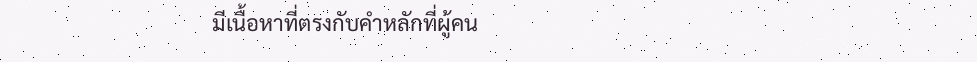มีเนื้อหาที่ตรงกับคำหลักที่ผู้คน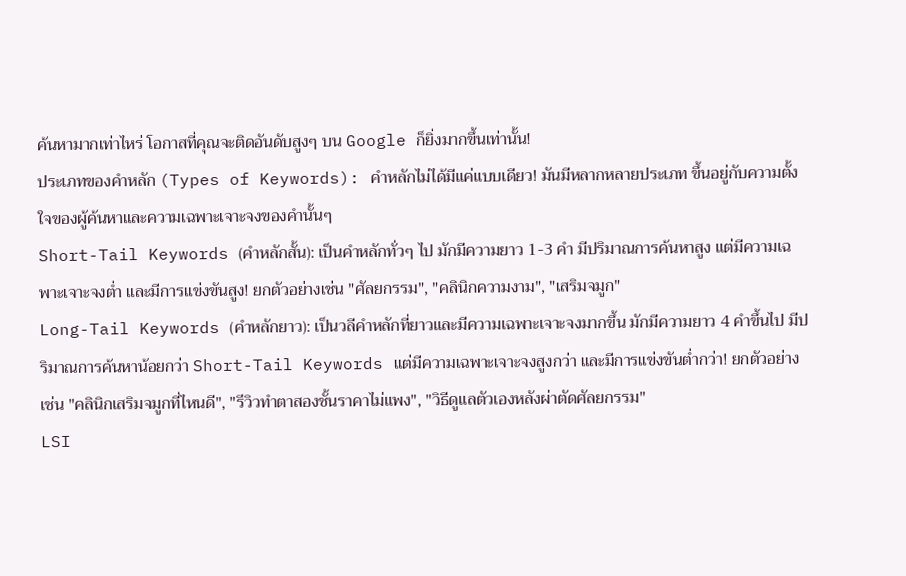ค้นหามากเท่าไหร่ โอกาสที่คุณจะติดอันดับสูงๆ บน Google ก็ยิ่งมากขึ้นเท่านั้น!
ประเภทของคำหลัก (Types of Keywords): คำหลักไม่ได้มีแค่แบบเดียว! มันมีหลากหลายประเภท ขึ้นอยู่กับความตั้งใจของผู้ค้นหาและความเฉพาะเจาะจงของคำนั้นๆ
Short-Tail Keywords (คำหลักสั้น): เป็นคำหลักทั่วๆ ไป มักมีความยาว 1-3 คำ มีปริมาณการค้นหาสูง แต่มีความเฉพาะเจาะจงต่ำ และมีการแข่งขันสูง! ยกตัวอย่างเช่น "ศัลยกรรม", "คลินิกความงาม", "เสริมจมูก"
Long-Tail Keywords (คำหลักยาว): เป็นวลีคำหลักที่ยาวและมีความเฉพาะเจาะจงมากขึ้น มักมีความยาว 4 คำขึ้นไป มีปริมาณการค้นหาน้อยกว่า Short-Tail Keywords แต่มีความเฉพาะเจาะจงสูงกว่า และมีการแข่งขันต่ำกว่า! ยกตัวอย่างเช่น "คลินิกเสริมจมูกที่ไหนดี", "รีวิวทำตาสองชั้นราคาไม่แพง", "วิธีดูแลตัวเองหลังผ่าตัดศัลยกรรม"
LSI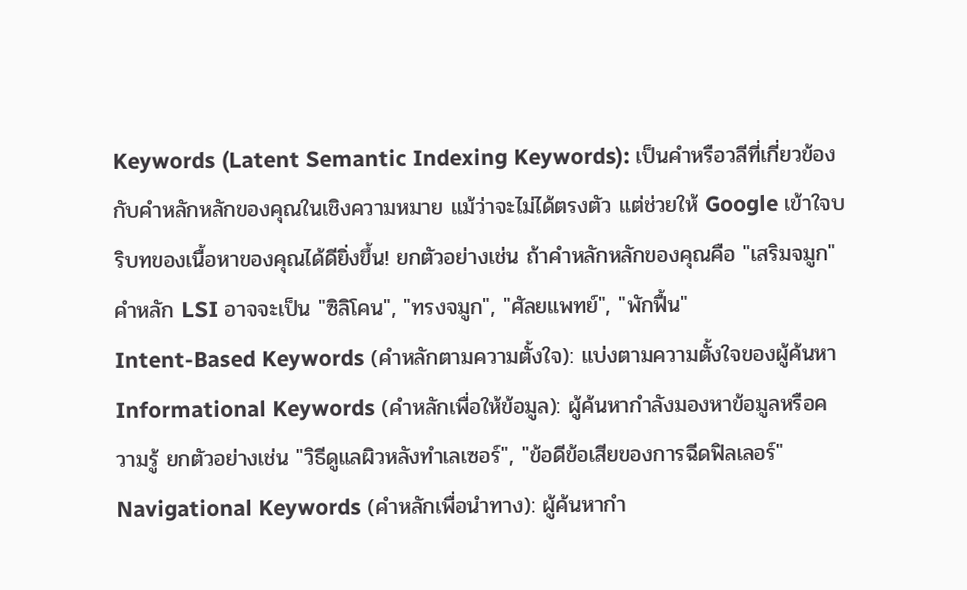Keywords (Latent Semantic Indexing Keywords): เป็นคำหรือวลีที่เกี่ยวข้องกับคำหลักหลักของคุณในเชิงความหมาย แม้ว่าจะไม่ได้ตรงตัว แต่ช่วยให้ Google เข้าใจบริบทของเนื้อหาของคุณได้ดียิ่งขึ้น! ยกตัวอย่างเช่น ถ้าคำหลักหลักของคุณคือ "เสริมจมูก" คำหลัก LSI อาจจะเป็น "ซิลิโคน", "ทรงจมูก", "ศัลยแพทย์", "พักฟื้น"
Intent-Based Keywords (คำหลักตามความตั้งใจ): แบ่งตามความตั้งใจของผู้ค้นหา
Informational Keywords (คำหลักเพื่อให้ข้อมูล): ผู้ค้นหากำลังมองหาข้อมูลหรือความรู้ ยกตัวอย่างเช่น "วิธีดูแลผิวหลังทำเลเซอร์", "ข้อดีข้อเสียของการฉีดฟิลเลอร์"
Navigational Keywords (คำหลักเพื่อนำทาง): ผู้ค้นหากำ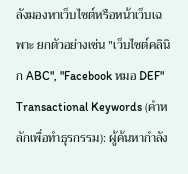ลังมองหาเว็บไซต์หรือหน้าเว็บเฉพาะ ยกตัวอย่างเช่น "เว็บไซต์คลินิก ABC", "Facebook หมอ DEF"
Transactional Keywords (คำหลักเพื่อทำธุรกรรม): ผู้ค้นหากำลัง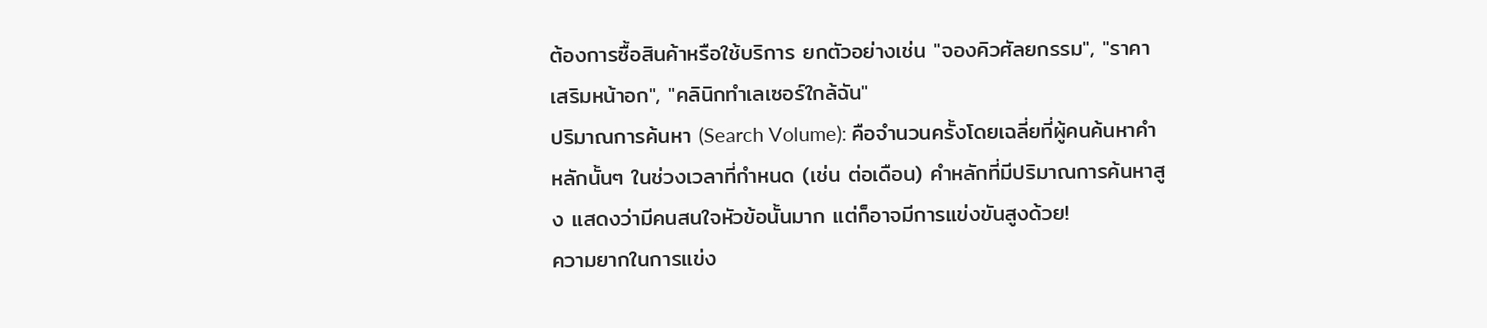ต้องการซื้อสินค้าหรือใช้บริการ ยกตัวอย่างเช่น "จองคิวศัลยกรรม", "ราคาเสริมหน้าอก", "คลินิกทำเลเซอร์ใกล้ฉัน"
ปริมาณการค้นหา (Search Volume): คือจำนวนครั้งโดยเฉลี่ยที่ผู้คนค้นหาคำหลักนั้นๆ ในช่วงเวลาที่กำหนด (เช่น ต่อเดือน) คำหลักที่มีปริมาณการค้นหาสูง แสดงว่ามีคนสนใจหัวข้อนั้นมาก แต่ก็อาจมีการแข่งขันสูงด้วย!
ความยากในการแข่ง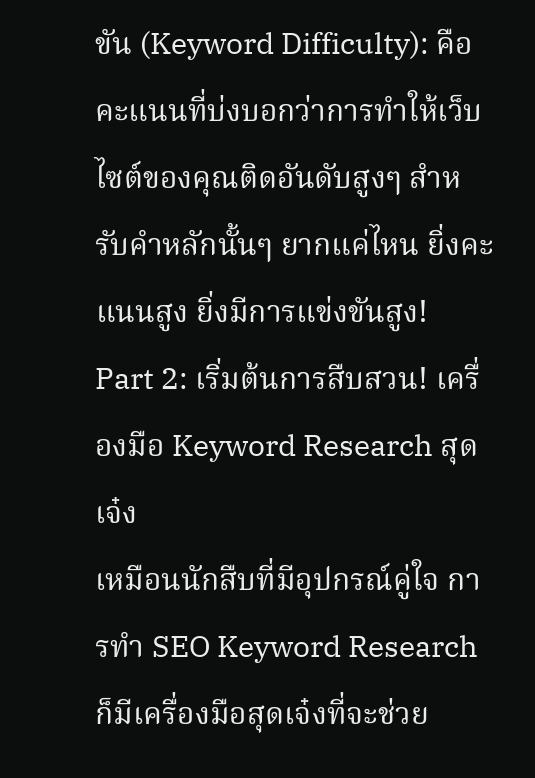ขัน (Keyword Difficulty): คือคะแนนที่บ่งบอกว่าการทำให้เว็บไซต์ของคุณติดอันดับสูงๆ สำหรับคำหลักนั้นๆ ยากแค่ไหน ยิ่งคะแนนสูง ยิ่งมีการแข่งขันสูง!
Part 2: เริ่มต้นการสืบสวน! เครื่องมือ Keyword Research สุดเจ๋ง
เหมือนนักสืบที่มีอุปกรณ์คู่ใจ การทำ SEO Keyword Research ก็มีเครื่องมือสุดเจ๋งที่จะช่วย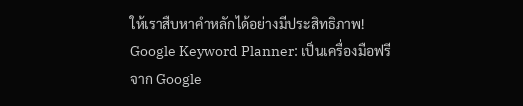ให้เราสืบหาคำหลักได้อย่างมีประสิทธิภาพ!
Google Keyword Planner: เป็นเครื่องมือฟรีจาก Google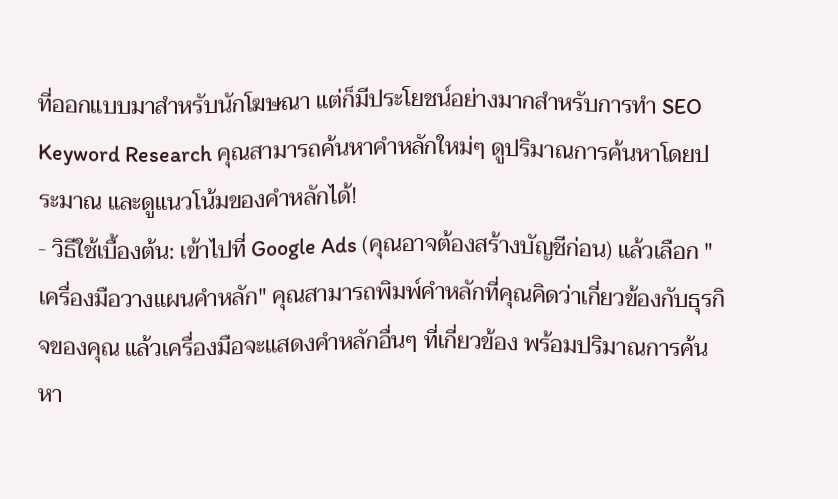ที่ออกแบบมาสำหรับนักโฆษณา แต่ก็มีประโยชน์อย่างมากสำหรับการทำ SEO Keyword Research คุณสามารถค้นหาคำหลักใหม่ๆ ดูปริมาณการค้นหาโดยประมาณ และดูแนวโน้มของคำหลักได้!
- วิธีใช้เบื้องต้น: เข้าไปที่ Google Ads (คุณอาจต้องสร้างบัญชีก่อน) แล้วเลือก "เครื่องมือวางแผนคำหลัก" คุณสามารถพิมพ์คำหลักที่คุณคิดว่าเกี่ยวข้องกับธุรกิจของคุณ แล้วเครื่องมือจะแสดงคำหลักอื่นๆ ที่เกี่ยวข้อง พร้อมปริมาณการค้นหา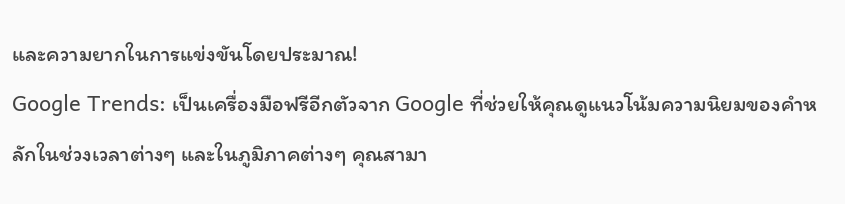และความยากในการแข่งขันโดยประมาณ!
Google Trends: เป็นเครื่องมือฟรีอีกตัวจาก Google ที่ช่วยให้คุณดูแนวโน้มความนิยมของคำหลักในช่วงเวลาต่างๆ และในภูมิภาคต่างๆ คุณสามา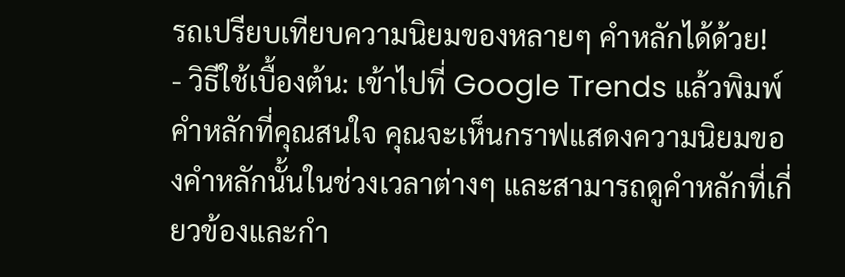รถเปรียบเทียบความนิยมของหลายๆ คำหลักได้ด้วย!
- วิธีใช้เบื้องต้น: เข้าไปที่ Google Trends แล้วพิมพ์คำหลักที่คุณสนใจ คุณจะเห็นกราฟแสดงความนิยมของคำหลักนั้นในช่วงเวลาต่างๆ และสามารถดูคำหลักที่เกี่ยวข้องและกำ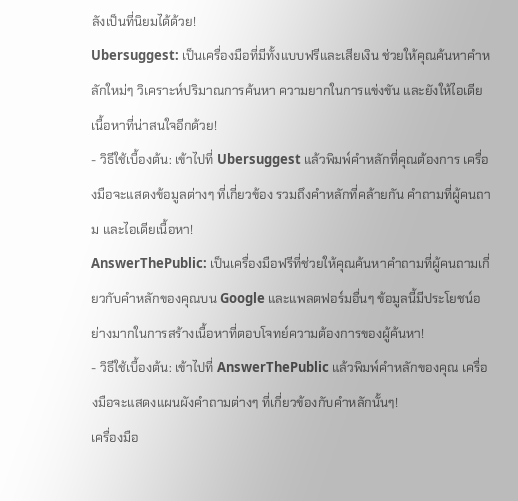ลังเป็นที่นิยมได้ด้วย!
Ubersuggest: เป็นเครื่องมือที่มีทั้งแบบฟรีและเสียเงิน ช่วยให้คุณค้นหาคำหลักใหม่ๆ วิเคราะห์ปริมาณการค้นหา ความยากในการแข่งขัน และยังให้ไอเดียเนื้อหาที่น่าสนใจอีกด้วย!
- วิธีใช้เบื้องต้น: เข้าไปที่ Ubersuggest แล้วพิมพ์คำหลักที่คุณต้องการ เครื่องมือจะแสดงข้อมูลต่างๆ ที่เกี่ยวข้อง รวมถึงคำหลักที่คล้ายกัน คำถามที่ผู้คนถาม และไอเดียเนื้อหา!
AnswerThePublic: เป็นเครื่องมือฟรีที่ช่วยให้คุณค้นหาคำถามที่ผู้คนถามเกี่ยวกับคำหลักของคุณบน Google และแพลตฟอร์มอื่นๆ ข้อมูลนี้มีประโยชน์อย่างมากในการสร้างเนื้อหาที่ตอบโจทย์ความต้องการของผู้ค้นหา!
- วิธีใช้เบื้องต้น: เข้าไปที่ AnswerThePublic แล้วพิมพ์คำหลักของคุณ เครื่องมือจะแสดงแผนผังคำถามต่างๆ ที่เกี่ยวข้องกับคำหลักนั้นๆ!
เครื่องมือ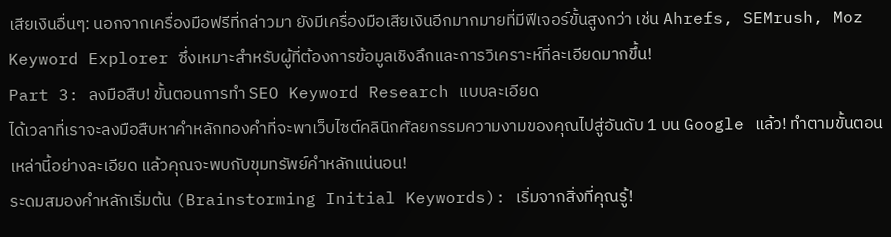เสียเงินอื่นๆ: นอกจากเครื่องมือฟรีที่กล่าวมา ยังมีเครื่องมือเสียเงินอีกมากมายที่มีฟีเจอร์ขั้นสูงกว่า เช่น Ahrefs, SEMrush, Moz Keyword Explorer ซึ่งเหมาะสำหรับผู้ที่ต้องการข้อมูลเชิงลึกและการวิเคราะห์ที่ละเอียดมากขึ้น!
Part 3: ลงมือสืบ! ขั้นตอนการทำ SEO Keyword Research แบบละเอียด
ได้เวลาที่เราจะลงมือสืบหาคำหลักทองคำที่จะพาเว็บไซต์คลินิกศัลยกรรมความงามของคุณไปสู่อันดับ 1 บน Google แล้ว! ทำตามขั้นตอนเหล่านี้อย่างละเอียด แล้วคุณจะพบกับขุมทรัพย์คำหลักแน่นอน!
ระดมสมองคำหลักเริ่มต้น (Brainstorming Initial Keywords): เริ่มจากสิ่งที่คุณรู้!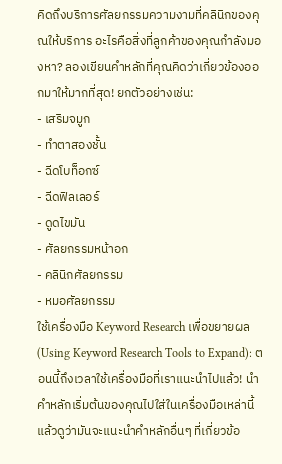คิดถึงบริการศัลยกรรมความงามที่คลินิกของคุณให้บริการ อะไรคือสิ่งที่ลูกค้าของคุณกำลังมองหา? ลองเขียนคำหลักที่คุณคิดว่าเกี่ยวข้องออกมาให้มากที่สุด! ยกตัวอย่างเช่น:
- เสริมจมูก
- ทำตาสองชั้น
- ฉีดโบท็อกซ์
- ฉีดฟิลเลอร์
- ดูดไขมัน
- ศัลยกรรมหน้าอก
- คลินิกศัลยกรรม
- หมอศัลยกรรม
ใช้เครื่องมือ Keyword Research เพื่อขยายผล (Using Keyword Research Tools to Expand): ตอนนี้ถึงเวลาใช้เครื่องมือที่เราแนะนำไปแล้ว! นำคำหลักเริ่มต้นของคุณไปใส่ในเครื่องมือเหล่านี้ แล้วดูว่ามันจะแนะนำคำหลักอื่นๆ ที่เกี่ยวข้อ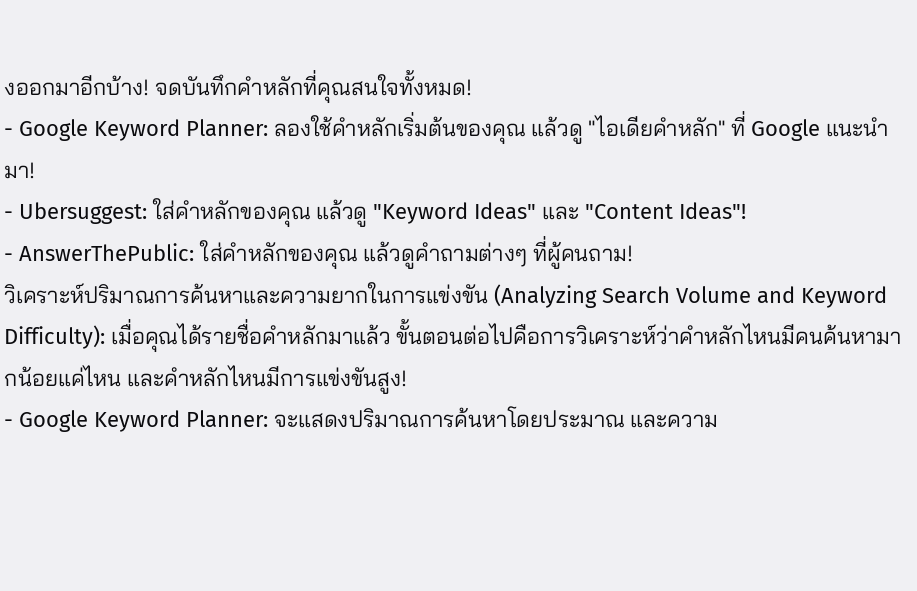งออกมาอีกบ้าง! จดบันทึกคำหลักที่คุณสนใจทั้งหมด!
- Google Keyword Planner: ลองใช้คำหลักเริ่มต้นของคุณ แล้วดู "ไอเดียคำหลัก" ที่ Google แนะนำมา!
- Ubersuggest: ใส่คำหลักของคุณ แล้วดู "Keyword Ideas" และ "Content Ideas"!
- AnswerThePublic: ใส่คำหลักของคุณ แล้วดูคำถามต่างๆ ที่ผู้คนถาม!
วิเคราะห์ปริมาณการค้นหาและความยากในการแข่งขัน (Analyzing Search Volume and Keyword Difficulty): เมื่อคุณได้รายชื่อคำหลักมาแล้ว ขั้นตอนต่อไปคือการวิเคราะห์ว่าคำหลักไหนมีคนค้นหามากน้อยแค่ไหน และคำหลักไหนมีการแข่งขันสูง!
- Google Keyword Planner: จะแสดงปริมาณการค้นหาโดยประมาณ และความ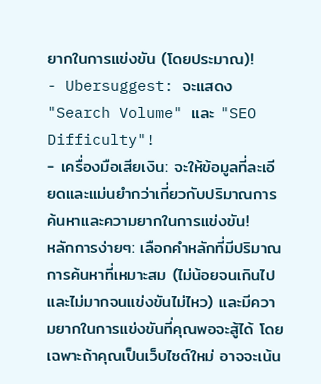ยากในการแข่งขัน (โดยประมาณ)!
- Ubersuggest: จะแสดง "Search Volume" และ "SEO Difficulty"!
- เครื่องมือเสียเงิน: จะให้ข้อมูลที่ละเอียดและแม่นยำกว่าเกี่ยวกับปริมาณการค้นหาและความยากในการแข่งขัน!
หลักการง่ายๆ: เลือกคำหลักที่มีปริมาณการค้นหาที่เหมาะสม (ไม่น้อยจนเกินไป และไม่มากจนแข่งขันไม่ไหว) และมีความยากในการแข่งขันที่คุณพอจะสู้ได้ โดยเฉพาะถ้าคุณเป็นเว็บไซต์ใหม่ อาจจะเน้น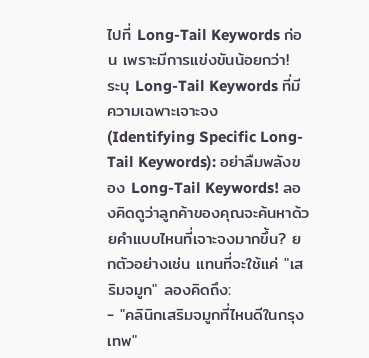ไปที่ Long-Tail Keywords ก่อน เพราะมีการแข่งขันน้อยกว่า!
ระบุ Long-Tail Keywords ที่มีความเฉพาะเจาะจง (Identifying Specific Long-Tail Keywords): อย่าลืมพลังของ Long-Tail Keywords! ลองคิดดูว่าลูกค้าของคุณจะค้นหาด้วยคำแบบไหนที่เจาะจงมากขึ้น? ยกตัวอย่างเช่น แทนที่จะใช้แค่ "เสริมจมูก" ลองคิดถึง:
- "คลินิกเสริมจมูกที่ไหนดีในกรุงเทพ"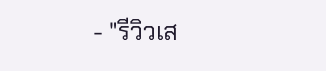- "รีวิวเส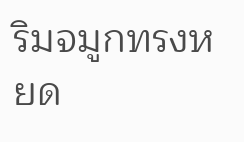ริมจมูกทรงหยด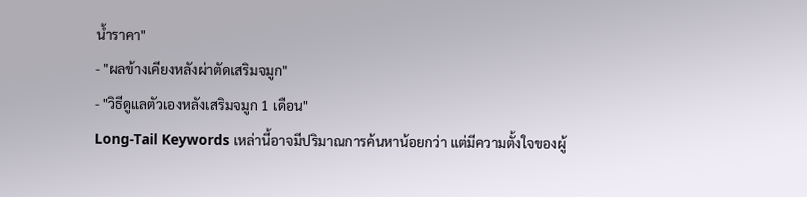น้ำราคา"
- "ผลข้างเคียงหลังผ่าตัดเสริมจมูก"
- "วิธีดูแลตัวเองหลังเสริมจมูก 1 เดือน"
Long-Tail Keywords เหล่านี้อาจมีปริมาณการค้นหาน้อยกว่า แต่มีความตั้งใจของผู้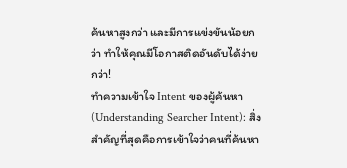ค้นหาสูงกว่า และมีการแข่งขันน้อยกว่า ทำให้คุณมีโอกาสติดอันดับได้ง่ายกว่า!
ทำความเข้าใจ Intent ของผู้ค้นหา (Understanding Searcher Intent): สิ่งสำคัญที่สุดคือการเข้าใจว่าคนที่ค้นหา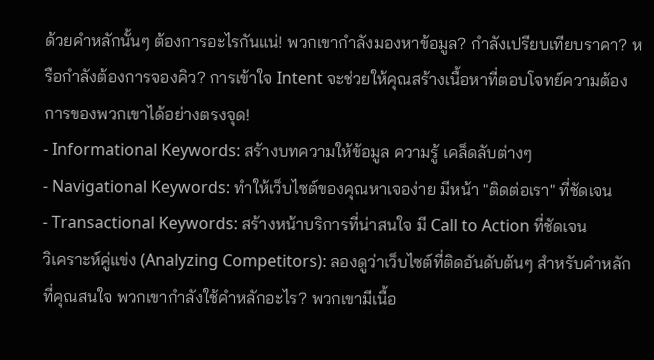ด้วยคำหลักนั้นๆ ต้องการอะไรกันแน่! พวกเขากำลังมองหาข้อมูล? กำลังเปรียบเทียบราคา? หรือกำลังต้องการจองคิว? การเข้าใจ Intent จะช่วยให้คุณสร้างเนื้อหาที่ตอบโจทย์ความต้องการของพวกเขาได้อย่างตรงจุด!
- Informational Keywords: สร้างบทความให้ข้อมูล ความรู้ เคล็ดลับต่างๆ
- Navigational Keywords: ทำให้เว็บไซต์ของคุณหาเจอง่าย มีหน้า "ติดต่อเรา" ที่ชัดเจน
- Transactional Keywords: สร้างหน้าบริการที่น่าสนใจ มี Call to Action ที่ชัดเจน
วิเคราะห์คู่แข่ง (Analyzing Competitors): ลองดูว่าเว็บไซต์ที่ติดอันดับต้นๆ สำหรับคำหลักที่คุณสนใจ พวกเขากำลังใช้คำหลักอะไร? พวกเขามีเนื้อ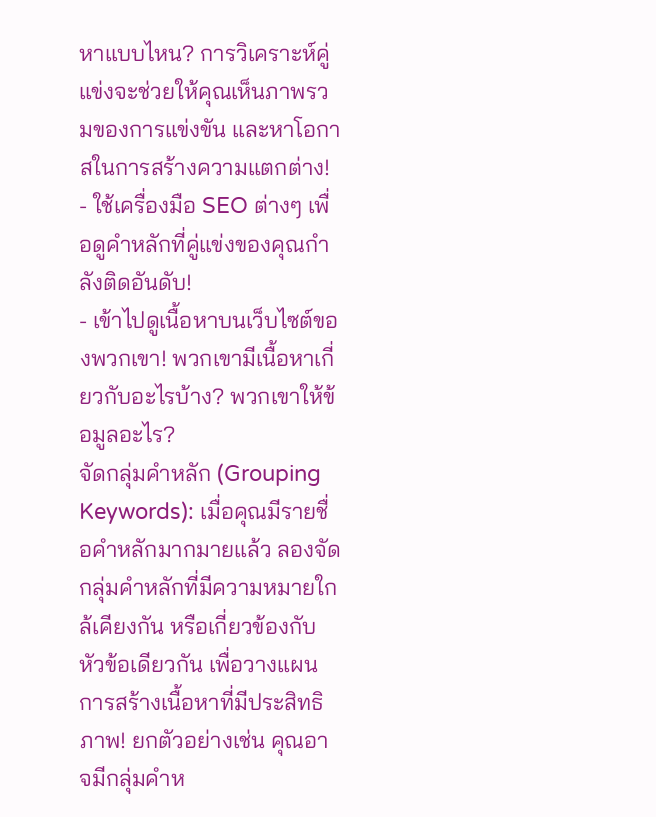หาแบบไหน? การวิเคราะห์คู่แข่งจะช่วยให้คุณเห็นภาพรวมของการแข่งขัน และหาโอกาสในการสร้างความแตกต่าง!
- ใช้เครื่องมือ SEO ต่างๆ เพื่อดูคำหลักที่คู่แข่งของคุณกำลังติดอันดับ!
- เข้าไปดูเนื้อหาบนเว็บไซต์ของพวกเขา! พวกเขามีเนื้อหาเกี่ยวกับอะไรบ้าง? พวกเขาให้ข้อมูลอะไร?
จัดกลุ่มคำหลัก (Grouping Keywords): เมื่อคุณมีรายชื่อคำหลักมากมายแล้ว ลองจัดกลุ่มคำหลักที่มีความหมายใกล้เคียงกัน หรือเกี่ยวข้องกับหัวข้อเดียวกัน เพื่อวางแผนการสร้างเนื้อหาที่มีประสิทธิภาพ! ยกตัวอย่างเช่น คุณอาจมีกลุ่มคำห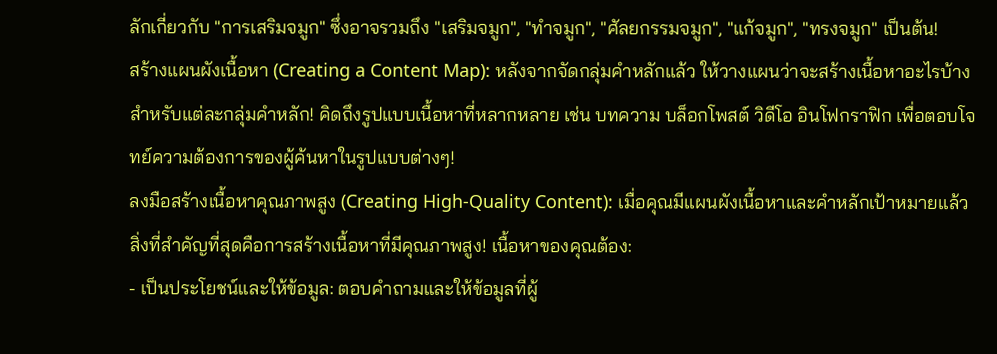ลักเกี่ยวกับ "การเสริมจมูก" ซึ่งอาจรวมถึง "เสริมจมูก", "ทำจมูก", "ศัลยกรรมจมูก", "แก้จมูก", "ทรงจมูก" เป็นต้น!
สร้างแผนผังเนื้อหา (Creating a Content Map): หลังจากจัดกลุ่มคำหลักแล้ว ให้วางแผนว่าจะสร้างเนื้อหาอะไรบ้างสำหรับแต่ละกลุ่มคำหลัก! คิดถึงรูปแบบเนื้อหาที่หลากหลาย เช่น บทความ บล็อกโพสต์ วิดีโอ อินโฟกราฟิก เพื่อตอบโจทย์ความต้องการของผู้ค้นหาในรูปแบบต่างๆ!
ลงมือสร้างเนื้อหาคุณภาพสูง (Creating High-Quality Content): เมื่อคุณมีแผนผังเนื้อหาและคำหลักเป้าหมายแล้ว สิ่งที่สำคัญที่สุดคือการสร้างเนื้อหาที่มีคุณภาพสูง! เนื้อหาของคุณต้อง:
- เป็นประโยชน์และให้ข้อมูล: ตอบคำถามและให้ข้อมูลที่ผู้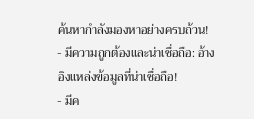ค้นหากำลังมองหาอย่างครบถ้วน!
- มีความถูกต้องและน่าเชื่อถือ: อ้างอิงแหล่งข้อมูลที่น่าเชื่อถือ!
- มีค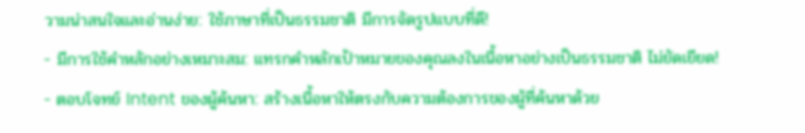วามน่าสนใจและอ่านง่าย: ใช้ภาษาที่เป็นธรรมชาติ มีการจัดรูปแบบที่ดี!
- มีการใช้คำหลักอย่างเหมาะสม: แทรกคำหลักเป้าหมายของคุณลงในเนื้อหาอย่างเป็นธรรมชาติ ไม่ยัดเยียด!
- ตอบโจทย์ Intent ของผู้ค้นหา: สร้างเนื้อหาให้ตรงกับความต้องการของผู้ที่ค้นหาด้วย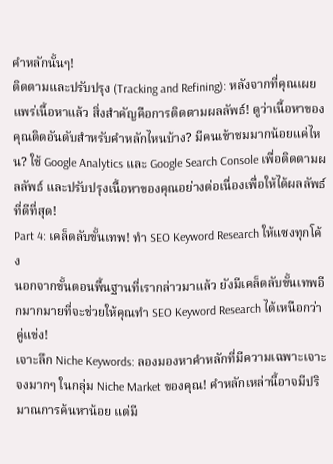คำหลักนั้นๆ!
ติดตามและปรับปรุง (Tracking and Refining): หลังจากที่คุณเผยแพร่เนื้อหาแล้ว สิ่งสำคัญคือการติดตามผลลัพธ์! ดูว่าเนื้อหาของคุณติดอันดับสำหรับคำหลักไหนบ้าง? มีคนเข้าชมมากน้อยแค่ไหน? ใช้ Google Analytics และ Google Search Console เพื่อติดตามผลลัพธ์ และปรับปรุงเนื้อหาของคุณอย่างต่อเนื่องเพื่อให้ได้ผลลัพธ์ที่ดีที่สุด!
Part 4: เคล็ดลับขั้นเทพ! ทำ SEO Keyword Research ให้แซงทุกโค้ง
นอกจากขั้นตอนพื้นฐานที่เรากล่าวมาแล้ว ยังมีเคล็ดลับขั้นเทพอีกมากมายที่จะช่วยให้คุณทำ SEO Keyword Research ได้เหนือกว่าคู่แข่ง!
เจาะลึก Niche Keywords: ลองมองหาคำหลักที่มีความเฉพาะเจาะจงมากๆ ในกลุ่ม Niche Market ของคุณ! คำหลักเหล่านี้อาจมีปริมาณการค้นหาน้อย แต่มี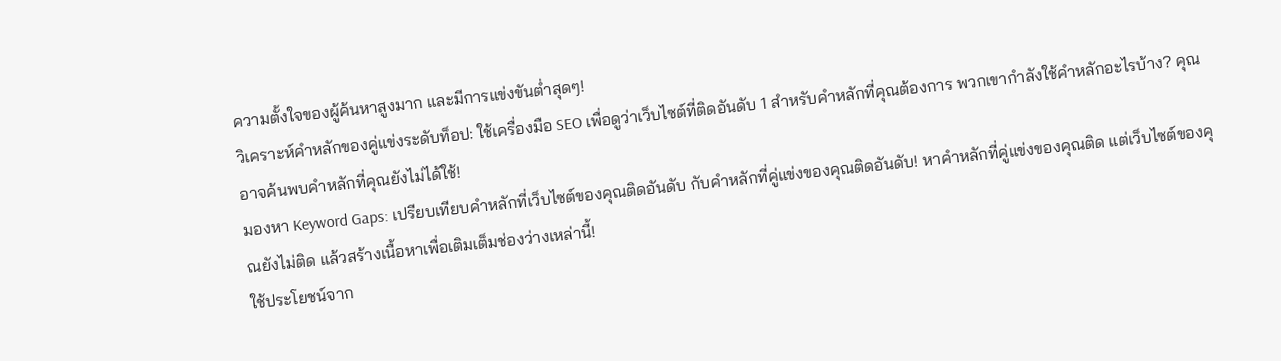ความตั้งใจของผู้ค้นหาสูงมาก และมีการแข่งขันต่ำสุดๆ!
วิเคราะห์คำหลักของคู่แข่งระดับท็อป: ใช้เครื่องมือ SEO เพื่อดูว่าเว็บไซต์ที่ติดอันดับ 1 สำหรับคำหลักที่คุณต้องการ พวกเขากำลังใช้คำหลักอะไรบ้าง? คุณอาจค้นพบคำหลักที่คุณยังไม่ได้ใช้!
มองหา Keyword Gaps: เปรียบเทียบคำหลักที่เว็บไซต์ของคุณติดอันดับ กับคำหลักที่คู่แข่งของคุณติดอันดับ! หาคำหลักที่คู่แข่งของคุณติด แต่เว็บไซต์ของคุณยังไม่ติด แล้วสร้างเนื้อหาเพื่อเติมเต็มช่องว่างเหล่านี้!
ใช้ประโยชน์จาก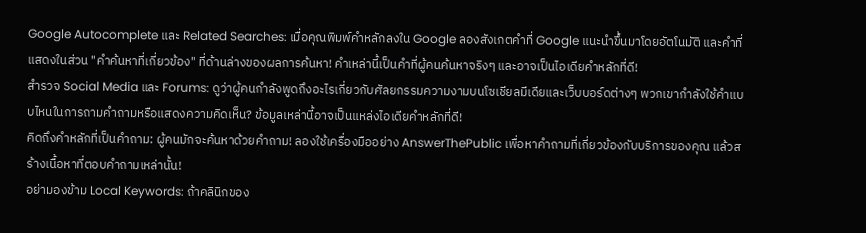Google Autocomplete และ Related Searches: เมื่อคุณพิมพ์คำหลักลงใน Google ลองสังเกตคำที่ Google แนะนำขึ้นมาโดยอัตโนมัติ และคำที่แสดงในส่วน "คำค้นหาที่เกี่ยวข้อง" ที่ด้านล่างของผลการค้นหา! คำเหล่านี้เป็นคำที่ผู้คนค้นหาจริงๆ และอาจเป็นไอเดียคำหลักที่ดี!
สำรวจ Social Media และ Forums: ดูว่าผู้คนกำลังพูดถึงอะไรเกี่ยวกับศัลยกรรมความงามบนโซเชียลมีเดียและเว็บบอร์ดต่างๆ พวกเขากำลังใช้คำแบบไหนในการถามคำถามหรือแสดงความคิดเห็น? ข้อมูลเหล่านี้อาจเป็นแหล่งไอเดียคำหลักที่ดี!
คิดถึงคำหลักที่เป็นคำถาม: ผู้คนมักจะค้นหาด้วยคำถาม! ลองใช้เครื่องมืออย่าง AnswerThePublic เพื่อหาคำถามที่เกี่ยวข้องกับบริการของคุณ แล้วสร้างเนื้อหาที่ตอบคำถามเหล่านั้น!
อย่ามองข้าม Local Keywords: ถ้าคลินิกของ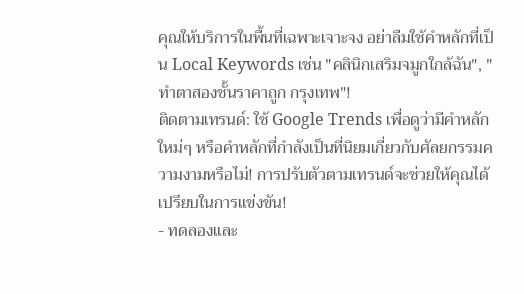คุณให้บริการในพื้นที่เฉพาะเจาะจง อย่าลืมใช้คำหลักที่เป็น Local Keywords เช่น "คลินิกเสริมจมูกใกล้ฉัน", "ทำตาสองชั้นราคาถูก กรุงเทพ"!
ติดตามเทรนด์: ใช้ Google Trends เพื่อดูว่ามีคำหลักใหม่ๆ หรือคำหลักที่กำลังเป็นที่นิยมเกี่ยวกับศัลยกรรมความงามหรือไม่! การปรับตัวตามเทรนด์จะช่วยให้คุณได้เปรียบในการแข่งขัน!
- ทดลองและ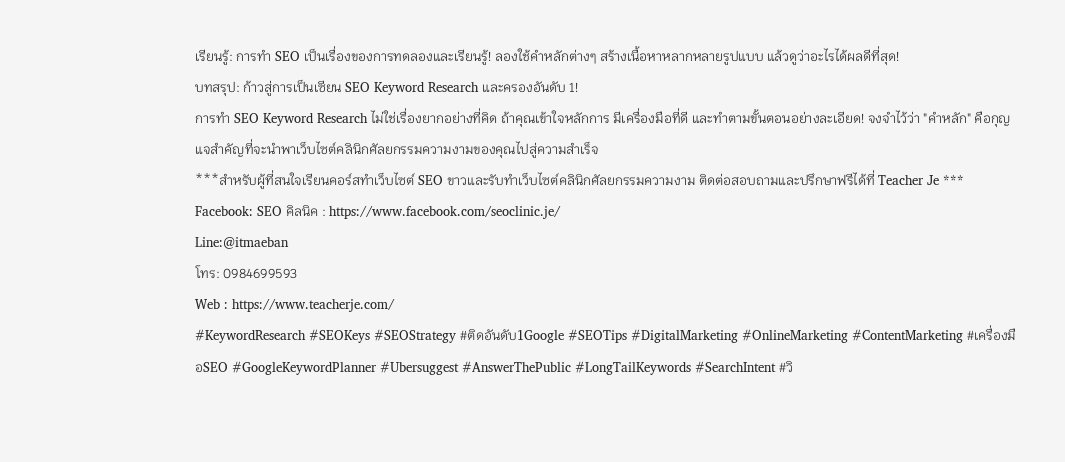เรียนรู้: การทำ SEO เป็นเรื่องของการทดลองและเรียนรู้! ลองใช้คำหลักต่างๆ สร้างเนื้อหาหลากหลายรูปแบบ แล้วดูว่าอะไรได้ผลดีที่สุด!
บทสรุป: ก้าวสู่การเป็นเซียน SEO Keyword Research และครองอันดับ 1!
การทำ SEO Keyword Research ไม่ใช่เรื่องยากอย่างที่คิด ถ้าคุณเข้าใจหลักการ มีเครื่องมือที่ดี และทำตามขั้นตอนอย่างละเอียด! จงจำไว้ว่า "คำหลัก" คือกุญแจสำคัญที่จะนำพาเว็บไซต์คลินิกศัลยกรรมความงามของคุณไปสู่ความสำเร็จ
***สำหรับผู้ที่สนใจเรียนคอร์สทำเว็บไซต์ SEO ขาวและรับทำเว็บไซต์คลินิกศัลยกรรมความงาม ติดต่อสอบถามและปรึกษาฟรีได้ที่ Teacher Je ***
Facebook: SEO คิลนิค : https://www.facebook.com/seoclinic.je/
Line:@itmaeban
โทร: 0984699593
Web : https://www.teacherje.com/
#KeywordResearch #SEOKeys #SEOStrategy #ติดอันดับ1Google #SEOTips #DigitalMarketing #OnlineMarketing #ContentMarketing #เครื่องมือSEO #GoogleKeywordPlanner #Ubersuggest #AnswerThePublic #LongTailKeywords #SearchIntent #วิ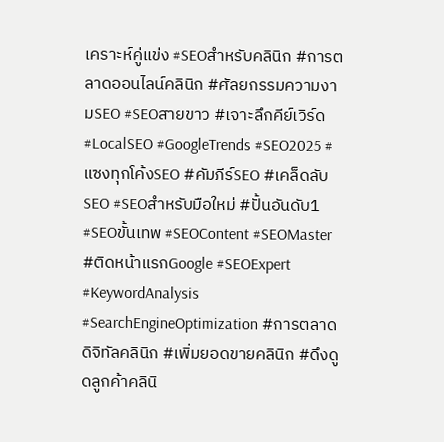เคราะห์คู่แข่ง #SEOสำหรับคลินิก #การตลาดออนไลน์คลินิก #ศัลยกรรมความงามSEO #SEOสายขาว #เจาะลึกคีย์เวิร์ด #LocalSEO #GoogleTrends #SEO2025 #แซงทุกโค้งSEO #คัมภีร์SEO #เคล็ดลับSEO #SEOสำหรับมือใหม่ #ปั้นอันดับ1 #SEOขั้นเทพ #SEOContent #SEOMaster #ติดหน้าแรกGoogle #SEOExpert #KeywordAnalysis #SearchEngineOptimization #การตลาดดิจิทัลคลินิก #เพิ่มยอดขายคลินิก #ดึงดูดลูกค้าคลินิ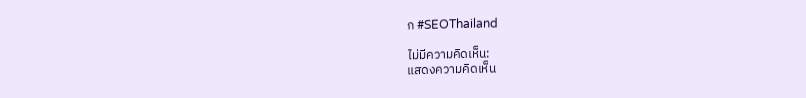ก #SEOThailand

ไม่มีความคิดเห็น:
แสดงความคิดเห็น